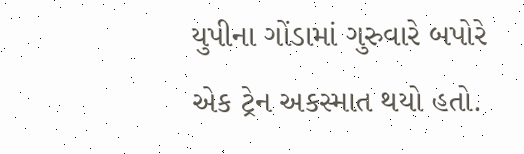યુપીના ગોંડામાં ગુરુવારે બપોરે એક ટ્રેન અકસ્માત થયો હતો.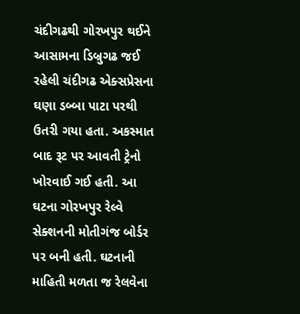ચંદીગઢથી ગોરખપુર થઈને આસામના ડિબ્રુગઢ જઈ રહેલી ચંદીગઢ એક્સપ્રેસના ઘણા ડબ્બા પાટા પરથી ઉતરી ગયા હતા. અકસ્માત બાદ રૂટ પર આવતી ટ્રેનો ખોરવાઈ ગઈ હતી. આ ઘટના ગોરખપુર રેલ્વે સેક્શનની મોતીગંજ બોર્ડર પર બની હતી. ઘટનાની માહિતી મળતા જ રેલવેના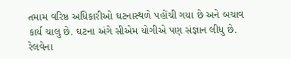તમામ વરિષ્ઠ અધિકારીઓ ઘટનાસ્થળે પહોંચી ગયા છે અને બચાવ કાર્ય ચાલુ છે. ઘટના અંગે સીએમ યોગીએ પણ સંજ્ઞાન લીધુ છે. રેલવેના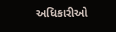અધિકારીઓ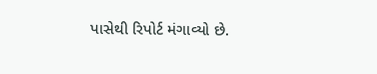પાસેથી રિપોર્ટ મંગાવ્યો છે.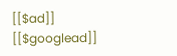[[$ad]]
[[$googlead]]